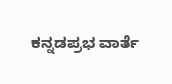ಕನ್ನಡಪ್ರಭ ವಾರ್ತೆ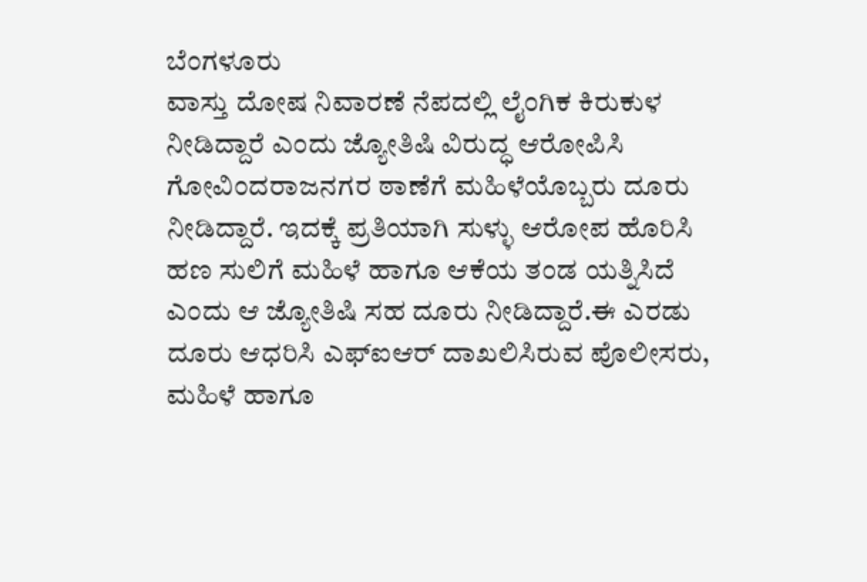ಬೆಂಗಳೂರು
ವಾಸ್ತು ದೋಷ ನಿವಾರಣೆ ನೆಪದಲ್ಲಿ ಲೈಂಗಿಕ ಕಿರುಕುಳ ನೀಡಿದ್ದಾರೆ ಎಂದು ಜ್ಯೋತಿಷಿ ವಿರುದ್ಧ ಆರೋಪಿಸಿ ಗೋವಿಂದರಾಜನಗರ ಠಾಣೆಗೆ ಮಹಿಳೆಯೊಬ್ಬರು ದೂರು ನೀಡಿದ್ದಾರೆ. ಇದಕ್ಕೆ ಪ್ರತಿಯಾಗಿ ಸುಳ್ಳು ಆರೋಪ ಹೊರಿಸಿ ಹಣ ಸುಲಿಗೆ ಮಹಿಳೆ ಹಾಗೂ ಆಕೆಯ ತಂಡ ಯತ್ನಿಸಿದೆ ಎಂದು ಆ ಜ್ಯೋತಿಷಿ ಸಹ ದೂರು ನೀಡಿದ್ದಾರೆ.ಈ ಎರಡು ದೂರು ಆಧರಿಸಿ ಎಫ್ಐಆರ್ ದಾಖಲಿಸಿರುವ ಪೊಲೀಸರು, ಮಹಿಳೆ ಹಾಗೂ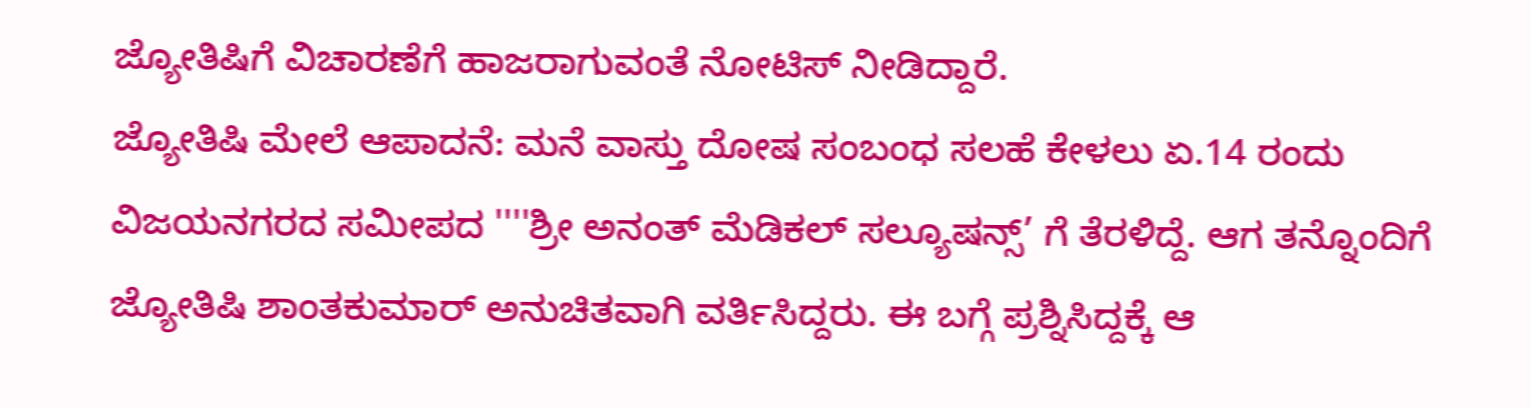ಜ್ಯೋತಿಷಿಗೆ ವಿಚಾರಣೆಗೆ ಹಾಜರಾಗುವಂತೆ ನೋಟಿಸ್ ನೀಡಿದ್ದಾರೆ.
ಜ್ಯೋತಿಷಿ ಮೇಲೆ ಆಪಾದನೆ: ಮನೆ ವಾಸ್ತು ದೋಷ ಸಂಬಂಧ ಸಲಹೆ ಕೇಳಲು ಏ.14 ರಂದು ವಿಜಯನಗರದ ಸಮೀಪದ ''''ಶ್ರೀ ಅನಂತ್ ಮೆಡಿಕಲ್ ಸಲ್ಯೂಷನ್ಸ್’ ಗೆ ತೆರಳಿದ್ದೆ. ಆಗ ತನ್ನೊಂದಿಗೆ ಜ್ಯೋತಿಷಿ ಶಾಂತಕುಮಾರ್ ಅನುಚಿತವಾಗಿ ವರ್ತಿಸಿದ್ದರು. ಈ ಬಗ್ಗೆ ಪ್ರಶ್ನಿಸಿದ್ದಕ್ಕೆ ಆ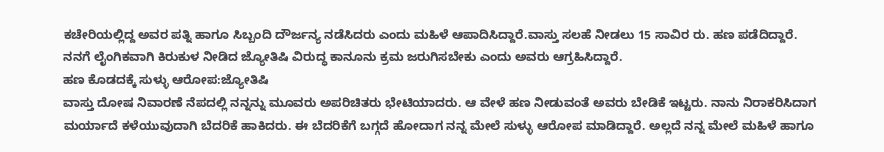ಕಚೇರಿಯಲ್ಲಿದ್ದ ಅವರ ಪತ್ನಿ ಹಾಗೂ ಸಿಬ್ಬಂದಿ ದೌರ್ಜನ್ಯ ನಡೆಸಿದರು ಎಂದು ಮಹಿಳೆ ಆಪಾದಿಸಿದ್ದಾರೆ.ವಾಸ್ತು ಸಲಹೆ ನೀಡಲು 15 ಸಾವಿರ ರು. ಹಣ ಪಡೆದಿದ್ದಾರೆ. ನನಗೆ ಲೈಂಗಿಕವಾಗಿ ಕಿರುಕುಳ ನೀಡಿದ ಜ್ಯೋತಿಷಿ ವಿರುದ್ಧ ಕಾನೂನು ಕ್ರಮ ಜರುಗಿಸಬೇಕು ಎಂದು ಅವರು ಆಗ್ರಹಿಸಿದ್ದಾರೆ.
ಹಣ ಕೊಡದಕ್ಕೆ ಸುಳ್ಳು ಆರೋಪ:ಜ್ಯೋತಿಷಿ
ವಾಸ್ತು ದೋಷ ನಿವಾರಣೆ ನೆಪದಲ್ಲಿ ನನ್ನನ್ನು ಮೂವರು ಅಪರಿಚಿತರು ಭೇಟಿಯಾದರು. ಆ ವೇಳೆ ಹಣ ನೀಡುವಂತೆ ಅವರು ಬೇಡಿಕೆ ಇಟ್ಟರು. ನಾನು ನಿರಾಕರಿಸಿದಾಗ ಮರ್ಯಾದೆ ಕಳೆಯುವುದಾಗಿ ಬೆದರಿಕೆ ಹಾಕಿದರು. ಈ ಬೆದರಿಕೆಗೆ ಬಗ್ಗದೆ ಹೋದಾಗ ನನ್ನ ಮೇಲೆ ಸುಳ್ಳು ಆರೋಪ ಮಾಡಿದ್ದಾರೆ. ಅಲ್ಲದೆ ನನ್ನ ಮೇಲೆ ಮಹಿಳೆ ಹಾಗೂ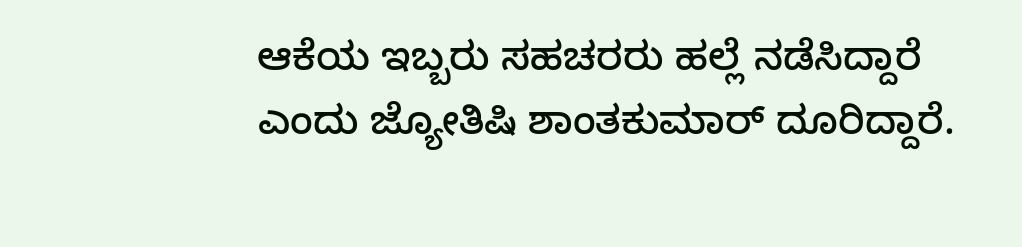ಆಕೆಯ ಇಬ್ಬರು ಸಹಚರರು ಹಲ್ಲೆ ನಡೆಸಿದ್ದಾರೆ ಎಂದು ಜ್ಯೋತಿಷಿ ಶಾಂತಕುಮಾರ್ ದೂರಿದ್ದಾರೆ.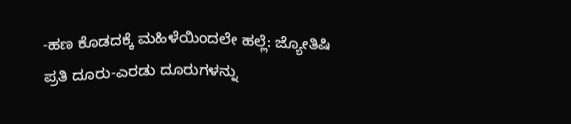-ಹಣ ಕೊಡದಕ್ಕೆ ಮಹಿಳೆಯಿಂದಲೇ ಹಲ್ಲೆ: ಜ್ಯೋತಿಷಿ ಪ್ರತಿ ದೂರು-ಎರಡು ದೂರುಗಳನ್ನು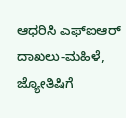ಆಧರಿಸಿ ಎಫ್ಐಆರ್ ದಾಖಲು-ಮಹಿಳೆ, ಜ್ಯೋತಿಷಿಗೆ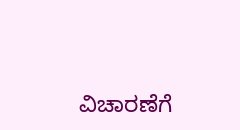ವಿಚಾರಣೆಗೆ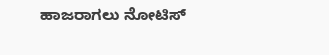ಹಾಜರಾಗಲು ನೋಟಿಸ್